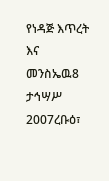የነዳጅ እጥረት እና መንስኤዉ8 ታኅሣሥ 2007ረቡዕ፣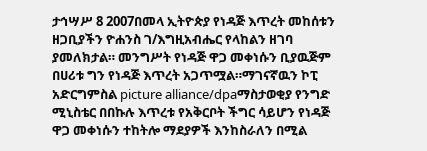ታኅሣሥ 8 2007በመላ ኢትዮጵያ የነዳጅ እጥረት መከሰቱን ዘጋቢያችን ዮሐንስ ገ/እግዚአብሔር የላከልን ዘገባ ያመለክታል። መንግሥት የነዳጅ ዋጋ መቀነሱን ቢያዉጅም በሀሪቱ ግን የነዳጅ እጥረት አጋጥሟል።ማገናኛዉን ኮፒ አድርግምስል picture alliance/dpaማስታወቂያ የንግድ ሚኒስቴር በበኩሉ እጥረቱ የአቅርቦት ችግር ሳይሆን የነዳጅ ዋጋ መቀነሱን ተከትሎ ማደያዎች እንከስራለን በሚል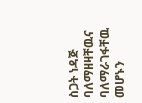ስጋት ነዳጅ ባለማዘዛቸዉና ባለማራገፋቸዉ መሆኑን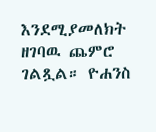እንደሚያመለክት ዘገባዉ ጨምሮ ገልጿል። ዮሐንስ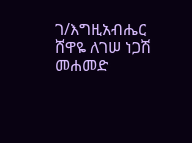ገ/እግዚአብሔር ሸዋዬ ለገሠ ነጋሽ መሐመድ